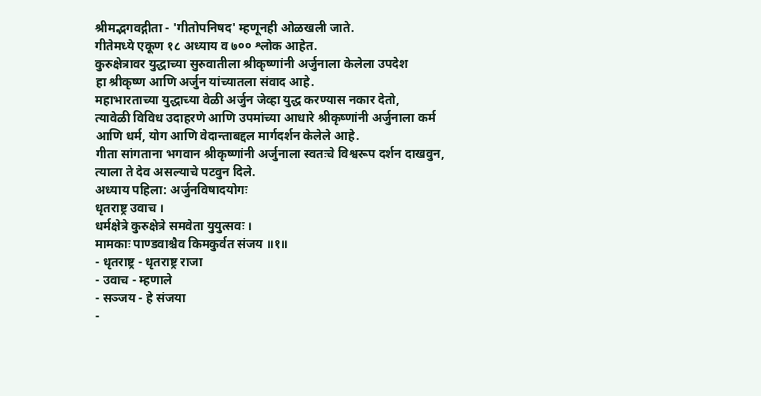श्रीमद्भगवद्गीता - 'गीतोपनिषद' म्हणूनही ओळखली जाते.
गीतेमध्ये एकूण १८ अध्याय व ७०० श्लोक आहेत.
कुरुक्षेत्रावर युद्धाच्या सुरुवातीला श्रीकृष्णांनी अर्जुनाला केलेला उपदेश
हा श्रीकृष्ण आणि अर्जुन यांच्यातला संवाद आहे.
महाभारताच्या युद्धाच्या वेळी अर्जुन जेव्हा युद्ध करण्यास नकार देतो,
त्यावेळी विविध उदाहरणे आणि उपमांच्या आधारे श्रीकृष्णांनी अर्जुनाला कर्म
आणि धर्म, योग आणि वेदान्ताबद्दल मार्गदर्शन केलेले आहे.
गीता सांगताना भगवान श्रीकृष्णांनी अर्जुनाला स्वतःचे विश्वरूप दर्शन दाखवुन,
त्याला ते देव असल्याचे पटवुन दिले.
अध्याय पहिला: अर्जुनविषादयोगः
धृतराष्ट्र उवाच ।
धर्मक्षेत्रे कुरुक्षेत्रे समवेता युयुत्सवः ।
मामकाः पाण्डवाश्चैव किमकुर्वत संजय ॥१॥
- धृतराष्ट्र - धृतराष्ट्र राजा
- उवाच - म्हणाले
- सञ्जय - हे संजया
-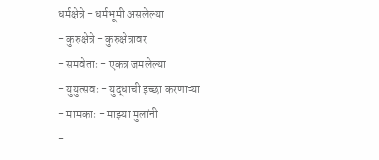धर्मक्षेत्रे - धर्मभूमी असलेल्या
- कुरुक्षेत्रे - कुरुक्षेत्रावर
- समवेताः - एकत्र जमलेल्या
- युयुत्सवः - युद्धाची इच्छा करणाऱ्या
- मामकाः - माझ्या मुलांनी
-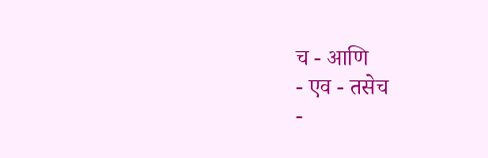च - आणि
- एव - तसेच
-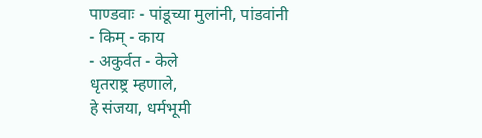पाण्डवाः - पांडूच्या मुलांनी, पांडवांनी
- किम् - काय
- अकुर्वत - केले
धृतराष्ट्र म्हणाले,
हे संजया, धर्मभूमी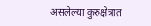असलेल्या कुरुक्षेत्रात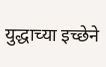युद्धाच्या इच्छेने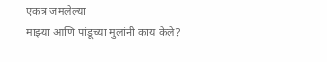एकत्र जमलेल्या
माझ्या आणि पांडूच्या मुलांनी काय केले?